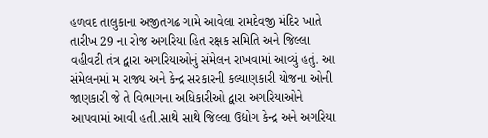હળવદ તાલુકાના અજીતગઢ ગામે આવેલા રામદેવજી મંદિર ખાતે તારીખ 29 ના રોજ અગરિયા હિત રક્ષક સમિતિ અને જિલ્લા વહીવટી તંત્ર દ્વારા અગરિયાઓનું સંમેલન રાખવામાં આવ્યું હતું. આ સંમેલનમાં મ રાજ્ય અને કેન્દ્ર સરકારની કલ્યાણકારી યોજના ઓની જાણકારી જે તે વિભાગના અધિકારીઓ દ્વારા અગરિયાઓને આપવામાં આવી હતી.સાથે સાથે જિલ્લા ઉદ્યોગ કેન્દ્ર અને અગરિયા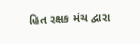હિત રક્ષક મંચ દ્વારા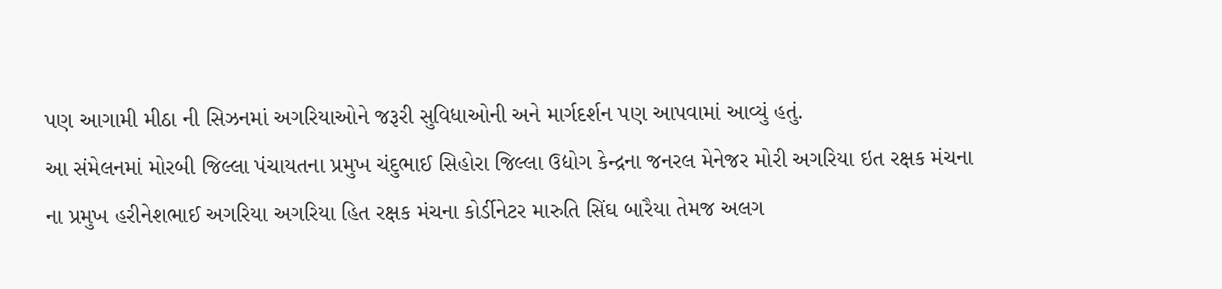પણ આગામી મીઠા ની સિઝનમાં અગરિયાઓને જરૂરી સુવિધાઓની અને માર્ગદર્શન પણ આપવામાં આવ્યું હતું.
આ સંમેલનમાં મોરબી જિલ્લા પંચાયતના પ્રમુખ ચંદુભાઈ સિહોરા જિલ્લા ઉદ્યોગ કેન્દ્રના જનરલ મેનેજર મોરી અગરિયા ઇત રક્ષક મંચના ના પ્રમુખ હરીનેશભાઈ અગરિયા અગરિયા હિત રક્ષક મંચના કોર્ડીનેટર મારુતિ સિંઘ બારૈયા તેમજ અલગ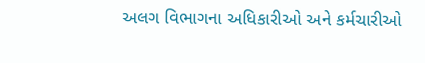અલગ વિભાગના અધિકારીઓ અને કર્મચારીઓ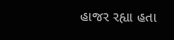હાજર રહ્યા હતા